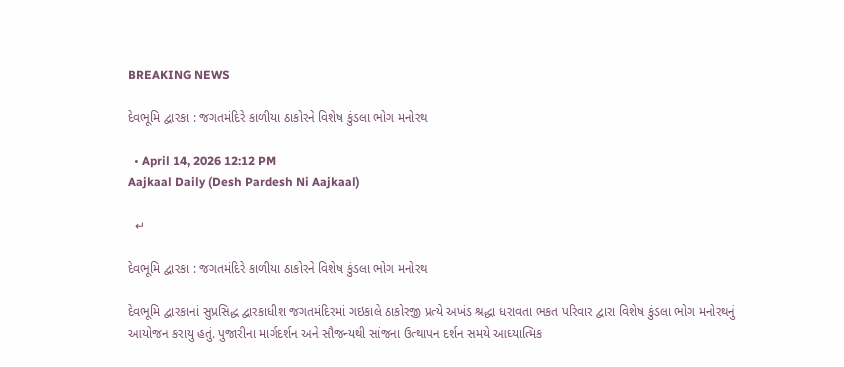BREAKING NEWS

દેવભૂમિ દ્વારકા : જગતમંદિરે કાળીયા ઠાકોરને વિશેષ કુંડલા ભોગ મનોરથ

  • April 14, 2026 12:12 PM
Aajkaal Daily (Desh Pardesh Ni Aajkaal)

  ↵

દેવભૂમિ દ્વારકા : જગતમંદિરે કાળીયા ઠાકોરને વિશેષ કુંડલા ભોગ મનોરથ

દેવભૂમિ દ્વારકાનાં સુપ્રસિદ્ધ દ્વારકાધીશ જગતમંદિરમાં ગઇકાલે ઠાકોરજી પ્રત્યે અખંડ શ્રદ્ધા ધરાવતા ભકત પરિવાર દ્વારા વિશેષ કુંડલા ભોગ મનોરથનું આયોજન કરાયુ હતું. પુજારીના માર્ગદર્શન અને સૌજન્યથી સાંજના ઉત્થાપન દર્શન સમયે આઘ્યાત્મિક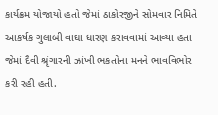કાર્યક્રમ યોજાયો હતો જેમાં ઠાકોરજીને સોમવાર નિમિતે આકર્ષક ગુલાબી વાઘા ધારણ કરાવવામાં આવ્યા હતા જેમાં દૈવી શ્રૃંગારની ઝાંખી ભકતોના મનને ભાવવિભોર કરી રહી હતી.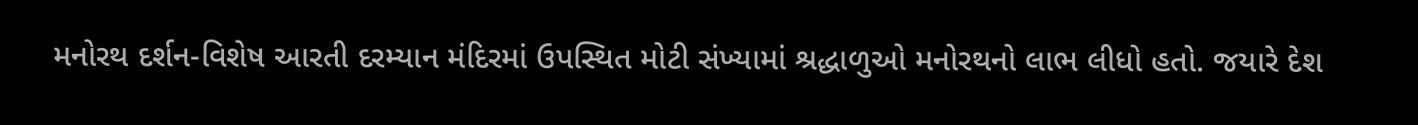મનોરથ દર્શન-વિશેષ આરતી દરમ્યાન મંદિરમાં ઉપસ્થિત મોટી સંખ્યામાં શ્રદ્ધાળુઓ મનોરથનો લાભ લીધો હતો. જયારે દેશ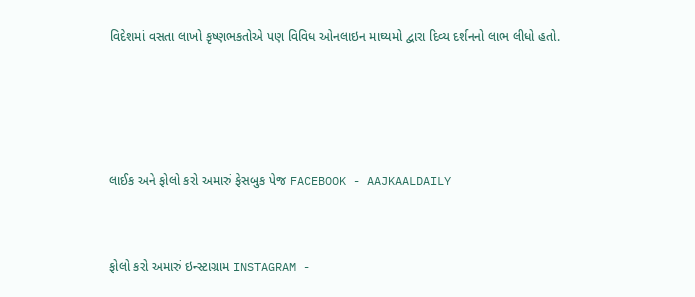વિદેશમાં વસતા લાખો કૃષ્ણભકતોએ પણ વિવિધ ઓનલાઇન માઘ્યમો દ્વારા દિવ્ય દર્શનનો લાભ લીધો હતો.




લાઈક અને ફોલો કરો અમારું ફેસબુક પેજ FACEBOOK - AAJKAALDAILY


ફોલો કરો અમારું ઇન્સ્ટાગ્રામ INSTAGRAM -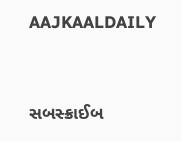AAJKAALDAILY


સબસ્ક્રાઈબ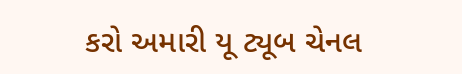કરો અમારી યૂ ટ્યૂબ ચેનલ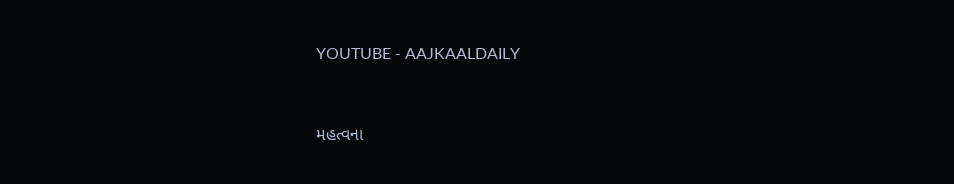YOUTUBE - AAJKAALDAILY


મહત્વના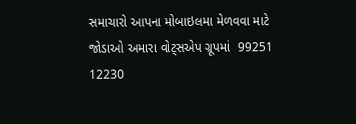સમાચારો આપના મોબાઇલમા મેળવવા માટે જોડાઓ અમારા વોટ્સએપ ગ્રૂપમાં  99251 12230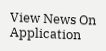View News On Application